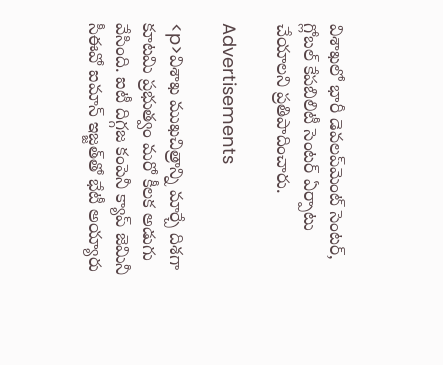విశాఖలో భారీ డెవలప్‌మెంట్ సెంటర్, గ్లోబల్ కేపబిలిటీ సెంటర్ ఏర్పాటు చేయాలని ప్రతిపాదించారు.

Advertisements

<p>విశాఖ ముఖచిత్రాన్ని మార్చే దిశగా కూటమి ప్రభుత్వం మరో కీలక అడుగు వేసింది. ఐటీ దిగ్గజ కంపెనీ క్యాప్‌ జెమినీ సీఈవో ఐమాన్‌ ఇజ్జత్‌తో భేటీ అయ్యారు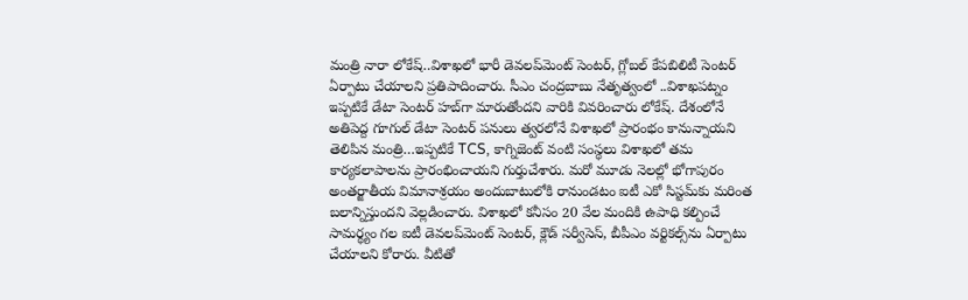మంత్రి నారా లోకేష్..విశాఖలో భారీ డెవలప్‌మెంట్ సెంటర్, గ్లోబల్ కేపబిలిటీ సెంటర్ ఏర్పాటు చేయాలని ప్రతిపాదించారు. సీఎం చంద్రబాబు నేతృత్వంలో ..విశాఖపట్నం ఇప్పటికే డేటా సెంటర్ హబ్‌గా మారుతోందని వారికి వివరించారు లోకేష్‌. దేశంలోనే అతిపెద్ద గూగుల్ డేటా సెంటర్ పనులు త్వరలోనే విశాఖలో ప్రారంభం కానున్నాయని తెలిపిన మంత్రి…ఇప్పటికే TCS, కాగ్నిజెంట్ వంటి సంస్థలు విశాఖలో తమ కార్యకలాపాలను ప్రారంభించాయని గుర్తుచేశారు. మరో మూడు నెలల్లో భోగాపురం అంతర్జాతీయ విమానాశ్రయం అందుబాటులోకి రానుండటం ఐటీ ఎకో సిస్టమ్‌కు మరింత బలాన్నిస్తుందని వెల్లడించారు. విశాఖలో కనీసం 20 వేల మందికి ఉపాధి కల్పించే సామర్థ్యం గల ఐటీ డెవలప్‌మెంట్ సెంటర్, క్లౌడ్ సర్వీసెస్, బీపీఎం వర్టికల్స్‌ను ఏర్పాటు చేయాలని కోరారు. వీటితో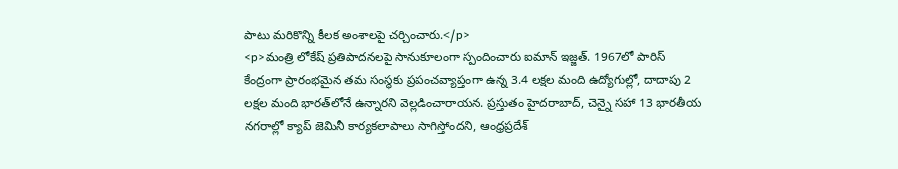పాటు మరికొన్ని కీలక అంశాలపై చర్చించారు.</p>
<p>మంత్రి లోకేష్ ప్రతిపాదనలపై సానుకూలంగా స్పందించారు ఐమాన్ ఇజ్జత్. 1967లో పారిస్ కేంద్రంగా ప్రారంభమైన తమ సంస్థకు ప్రపంచవ్యాప్తంగా ఉన్న 3.4 లక్షల మంది ఉద్యోగుల్లో, దాదాపు 2 లక్షల మంది భారత్‌లోనే ఉన్నారని వెల్లడించారాయన. ప్రస్తుతం హైదరాబాద్, చెన్నై సహా 13 భారతీయ నగరాల్లో క్యాప్ జెమినీ కార్యకలాపాలు సాగిస్తోందని, ఆంధ్రప్రదేశ్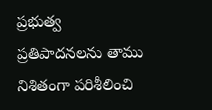ప్రభుత్వ ప్రతిపాదనలను తాము నిశితంగా పరిశీలించి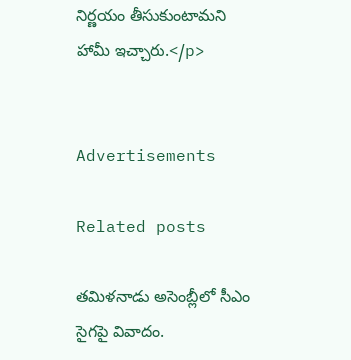నిర్ణయం తీసుకుంటామని హామీ ఇచ్చారు.</p>


Advertisements

Related posts

తమిళనాడు అసెంబ్లీలో సీఎం సైగపై వివాదం.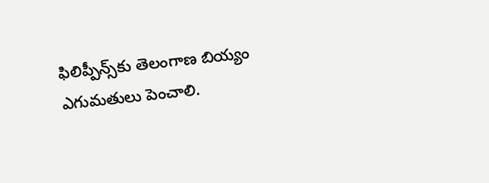ఫిలిప్పీన్స్‌కు తెలంగాణ బియ్యం ఎగుమతులు పెంచాలి.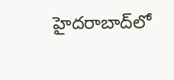హైదరాబాద్‌లో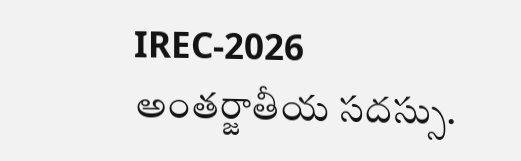IREC-2026 అంతర్జాతీయ సదస్సు.